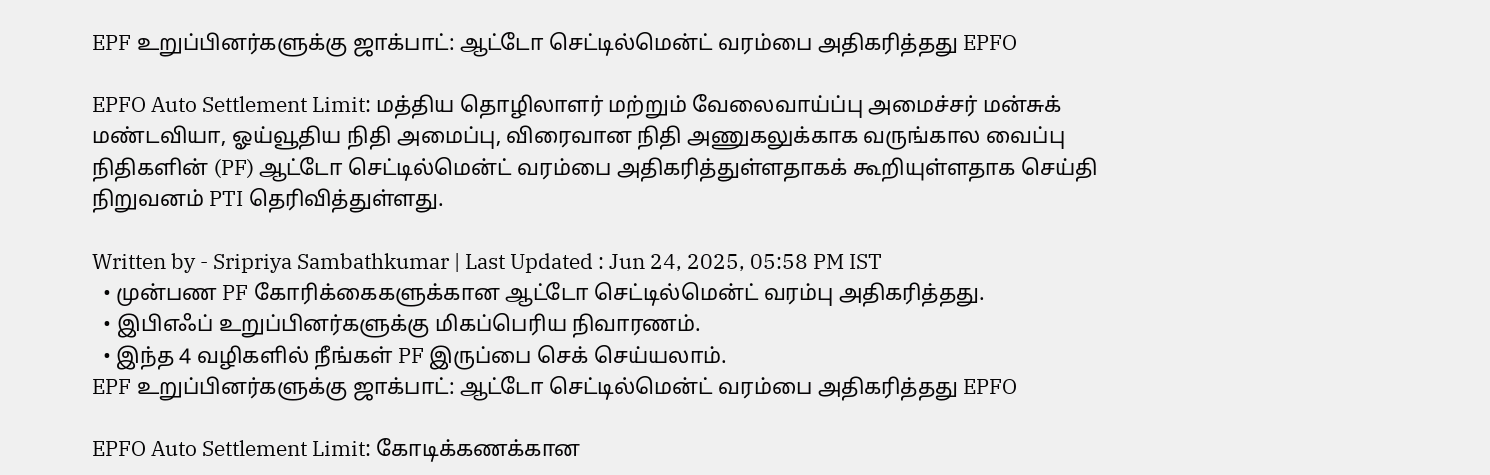EPF உறுப்பினர்களுக்கு ஜாக்பாட்: ஆட்டோ செட்டில்மென்ட் வரம்பை அதிகரித்தது EPFO

EPFO Auto Settlement Limit: மத்திய தொழிலாளர் மற்றும் வேலைவாய்ப்பு அமைச்சர் மன்சுக் மண்டவியா, ஓய்வூதிய நிதி அமைப்பு, விரைவான நிதி அணுகலுக்காக வருங்கால வைப்பு நிதிகளின் (PF) ஆட்டோ செட்டில்மென்ட் வரம்பை அதிகரித்துள்ளதாகக் கூறியுள்ளதாக செய்தி நிறுவனம் PTI தெரிவித்துள்ளது.

Written by - Sripriya Sambathkumar | Last Updated : Jun 24, 2025, 05:58 PM IST
  • முன்பண PF கோரிக்கைகளுக்கான ஆட்டோ செட்டில்மென்ட் வரம்பு அதிகரித்தது.
  • இபிஎஃப் உறுப்பினர்களுக்கு மிகப்பெரிய நிவாரணம்.
  • இந்த 4 வழிகளில் நீங்கள் PF இருப்பை செக் செய்யலாம்.
EPF உறுப்பினர்களுக்கு ஜாக்பாட்: ஆட்டோ செட்டில்மென்ட் வரம்பை அதிகரித்தது EPFO

EPFO Auto Settlement Limit: கோடிக்கணக்கான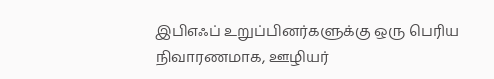இபிஎஃப் உறுப்பினர்களுக்கு ஒரு பெரிய நிவாரணமாக, ஊழியர்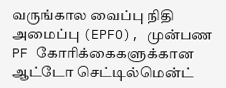வருங்கால வைப்பு நிதி அமைப்பு (EPFO), முன்பண PF கோரிக்கைகளுக்கான ஆட்டோ செட்டில்மென்ட்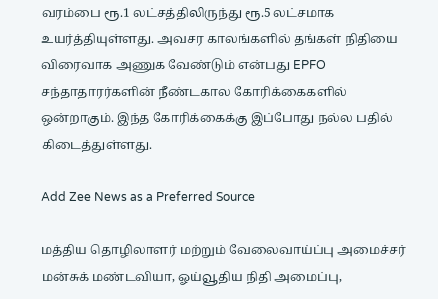வரம்பை ரூ.1 லட்சத்திலிருந்து ரூ.5 லட்சமாக உயர்த்தியுள்ளது. அவசர காலங்களில் தங்கள் நிதியை விரைவாக அணுக வேண்டும் என்பது EPFO சந்தாதாரர்களின் நீண்டகால கோரிக்கைகளில் ஒன்றாகும். இந்த கோரிக்கைக்கு இப்போது நல்ல பதில் கிடைத்துள்ளது.

Add Zee News as a Preferred Source

மத்திய தொழிலாளர் மற்றும் வேலைவாய்ப்பு அமைச்சர் மன்சுக் மண்டவியா, ஓய்வூதிய நிதி அமைப்பு,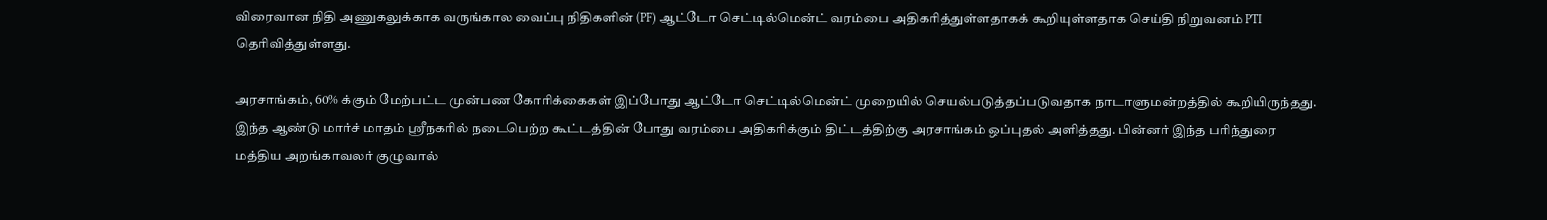விரைவான நிதி அணுகலுக்காக வருங்கால வைப்பு நிதிகளின் (PF) ஆட்டோ செட்டில்மென்ட் வரம்பை அதிகரித்துள்ளதாகக் கூறியுள்ளதாக செய்தி நிறுவனம் PTI தெரிவித்துள்ளது.

அரசாங்கம், 60% க்கும் மேற்பட்ட முன்பண கோரிக்கைகள் இப்போது ஆட்டோ செட்டில்மென்ட் முறையில் செயல்படுத்தப்படுவதாக நாடாளுமன்றத்தில் கூறியிருந்தது. இந்த ஆண்டு மார்ச் மாதம் ஸ்ரீநகரில் நடைபெற்ற கூட்டத்தின் போது வரம்பை அதிகரிக்கும் திட்டத்திற்கு அரசாங்கம் ஒப்புதல் அளித்தது. பின்னர் இந்த பரிந்துரை மத்திய அறங்காவலர் குழுவால்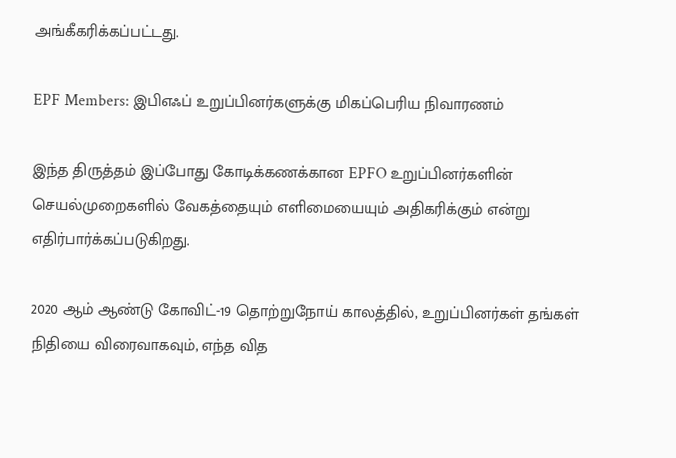அங்கீகரிக்கப்பட்டது.

EPF Members: இபிஎஃப் உறுப்பினர்களுக்கு மிகப்பெரிய நிவாரணம்

இந்த திருத்தம் இப்போது கோடிக்கணக்கான EPFO உறுப்பினர்களின் செயல்முறைகளில் வேகத்தையும் எளிமையையும் அதிகரிக்கும் என்று எதிர்பார்க்கப்படுகிறது.

2020 ஆம் ஆண்டு கோவிட்-19 தொற்றுநோய் காலத்தில், உறுப்பினர்கள் தங்கள் நிதியை விரைவாகவும், எந்த வித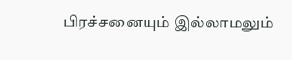பிரச்சனையும் இல்லாமலும்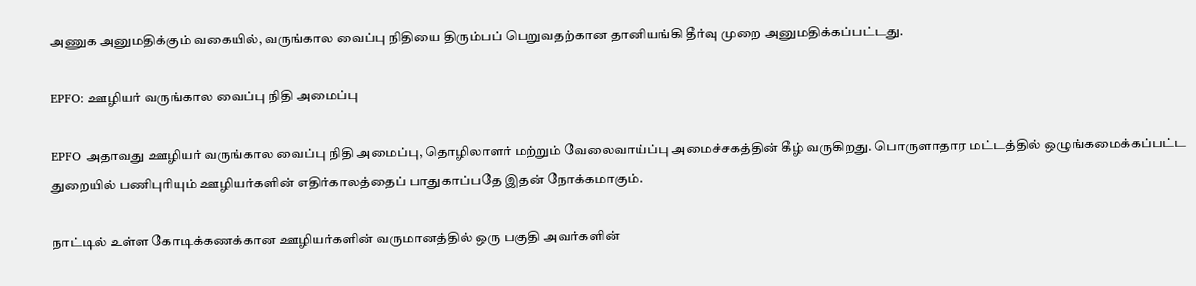அணுக அனுமதிக்கும் வகையில், வருங்கால வைப்பு நிதியை திரும்பப் பெறுவதற்கான தானியங்கி தீர்வு முறை அனுமதிக்கப்பட்டது.

EPFO: ஊழியர் வருங்கால வைப்பு நிதி அமைப்பு

EPFO அதாவது ஊழியர் வருங்கால வைப்பு நிதி அமைப்பு, தொழிலாளர் மற்றும் வேலைவாய்ப்பு அமைச்சகத்தின் கீழ் வருகிறது. பொருளாதார மட்டத்தில் ஒழுங்கமைக்கப்பட்ட துறையில் பணிபுரியும் ஊழியர்களின் எதிர்காலத்தைப் பாதுகாப்பதே இதன் நோக்கமாகும்.

நாட்டில் உள்ள கோடிக்கணக்கான ஊழியர்களின் வருமானத்தில் ஒரு பகுதி அவர்களின்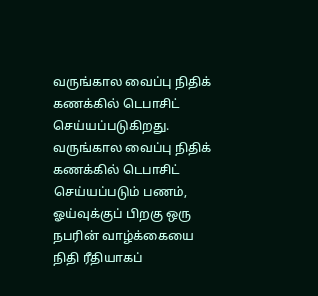வருங்கால வைப்பு நிதிக் கணக்கில் டெபாசிட் செய்யப்படுகிறது. வருங்கால வைப்பு நிதிக் கணக்கில் டெபாசிட் செய்யப்படும் பணம், ஓய்வுக்குப் பிறகு ஒரு நபரின் வாழ்க்கையை நிதி ரீதியாகப்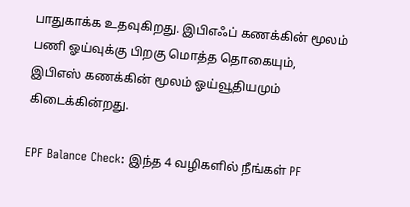பாதுகாக்க உதவுகிறது. இபிஎஃப் கணக்கின் மூலம் பணி ஓய்வுக்கு பிறகு மொத்த தொகையும், இபிஎஸ் கணக்கின் மூலம் ஓய்வூதியமும் கிடைக்கின்றது.

EPF Balance Check: இந்த 4 வழிகளில் நீங்கள் PF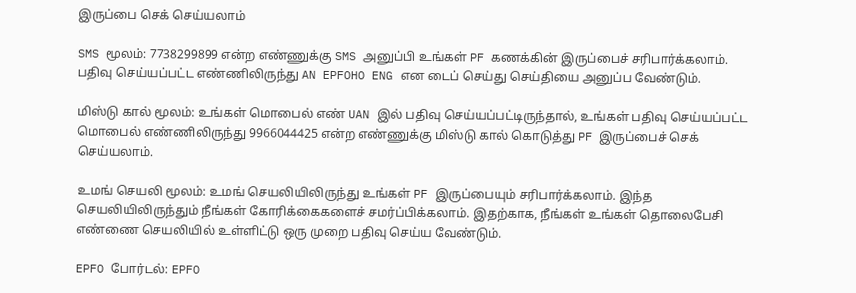இருப்பை செக் செய்யலாம்

SMS மூலம்: 7738299899 என்ற எண்ணுக்கு SMS அனுப்பி உங்கள் PF கணக்கின் இருப்பைச் சரிபார்க்கலாம். பதிவு செய்யப்பட்ட எண்ணிலிருந்து AN EPFOHO ENG என டைப் செய்து செய்தியை அனுப்ப வேண்டும்.

மிஸ்டு கால் மூலம்: உங்கள் மொபைல் எண் UAN இல் பதிவு செய்யப்பட்டிருந்தால், உங்கள் பதிவு செய்யப்பட்ட மொபைல் எண்ணிலிருந்து 9966044425 என்ற எண்ணுக்கு மிஸ்டு கால் கொடுத்து PF இருப்பைச் செக் செய்யலாம்.

உமங் செயலி மூலம்: உமங் செயலியிலிருந்து உங்கள் PF இருப்பையும் சரிபார்க்கலாம். இந்த செயலியிலிருந்தும் நீங்கள் கோரிக்கைகளைச் சமர்ப்பிக்கலாம். இதற்காக, நீங்கள் உங்கள் தொலைபேசி எண்ணை செயலியில் உள்ளிட்டு ஒரு முறை பதிவு செய்ய வேண்டும்.

EPFO போர்டல்: EPFO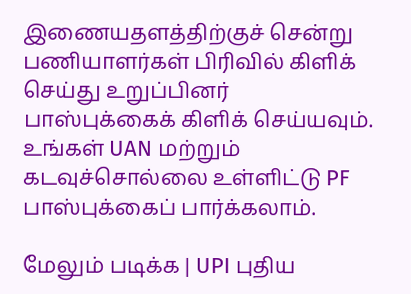இணையதளத்திற்குச் சென்று பணியாளர்கள் பிரிவில் கிளிக் செய்து உறுப்பினர் பாஸ்புக்கைக் கிளிக் செய்யவும். உங்கள் UAN மற்றும் கடவுச்சொல்லை உள்ளிட்டு PF பாஸ்புக்கைப் பார்க்கலாம்.

மேலும் படிக்க | UPI புதிய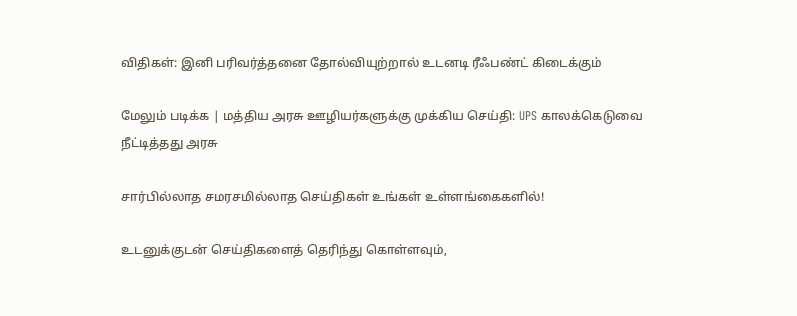விதிகள்: இனி பரிவர்த்தனை தோல்வியுற்றால் உடனடி ரீஃபண்ட் கிடைக்கும்

மேலும் படிக்க | மத்திய அரசு ஊழியர்களுக்கு முக்கிய செய்தி: UPS காலக்கெடுவை நீட்டித்தது அரசு

சார்பில்லாத சமரசமில்லாத செய்திகள் உங்கள் உள்ளங்கைகளில்!

உடனுக்குடன் செய்திகளைத் தெரிந்து கொள்ளவும்,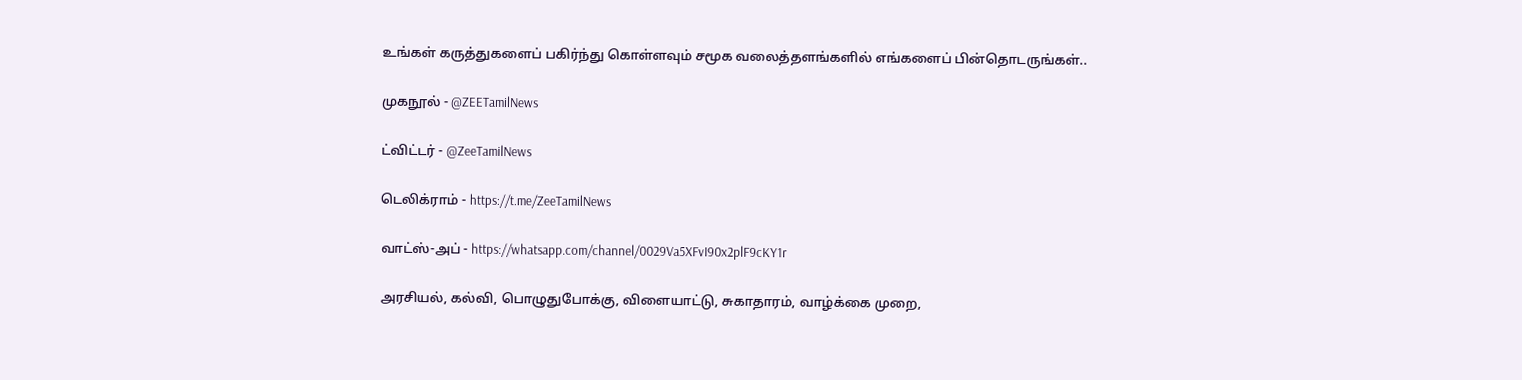உங்கள் கருத்துகளைப் பகிர்ந்து கொள்ளவும் சமூக வலைத்தளங்களில் எங்களைப் பின்தொடருங்கள்..

முகநூல் - @ZEETamilNews

ட்விட்டர் - @ZeeTamilNews

டெலிக்ராம் - https://t.me/ZeeTamilNews

வாட்ஸ்-அப் - https://whatsapp.com/channel/0029Va5XFvI90x2plF9cKY1r

அரசியல், கல்வி, பொழுதுபோக்கு, விளையாட்டு, சுகாதாரம், வாழ்க்கை முறை,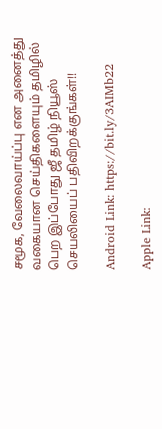சமூக, வேலைவாய்ப்பு என அனைத்து வகையான செய்திகளையும் தமிழில் பெற இப்போது ஜீ தமிழ் நியூஸ் செயலியைப் பதிவிறக்குங்கள்!!

Android Link: https://bit.ly/3AIMb22

Apple Link: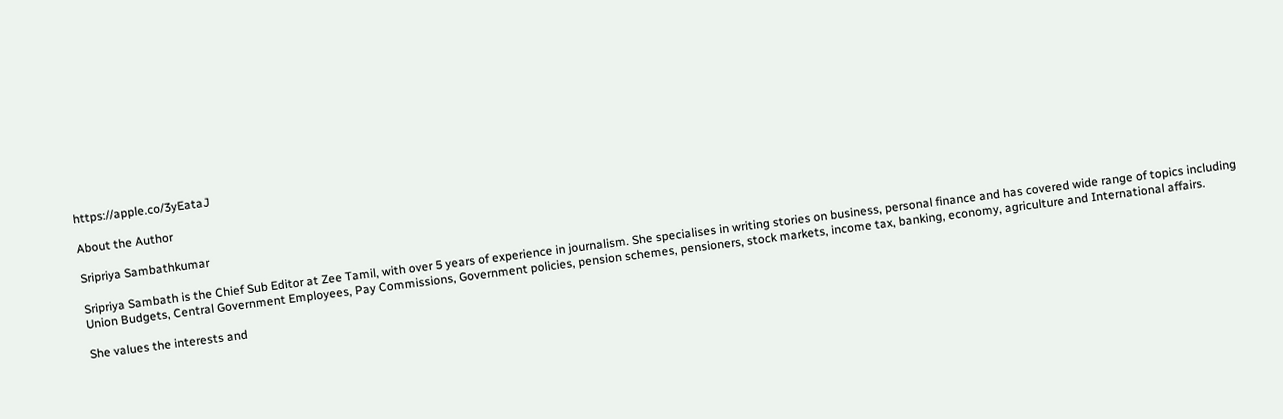https://apple.co/3yEataJ

About the Author

Sripriya Sambathkumar

Sripriya Sambath is the Chief Sub Editor at Zee Tamil, with over 5 years of experience in journalism. She specialises in writing stories on business, personal finance and has covered wide range of topics including Union Budgets, Central Government Employees, Pay Commissions, Government policies, pension schemes, pensioners, stock markets, income tax, banking, economy, agriculture and International affairs.

She values the interests and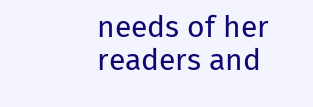needs of her readers and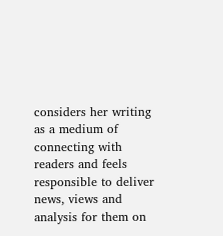considers her writing as a medium of connecting with readers and feels responsible to deliver news, views and analysis for them on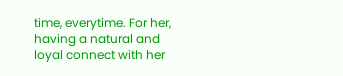time, everytime. For her, having a natural and loyal connect with her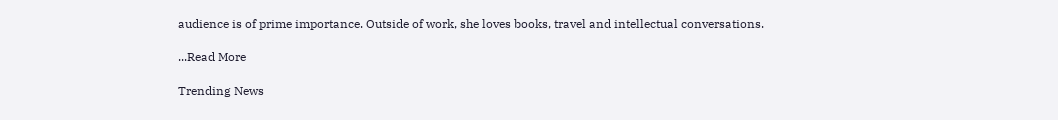audience is of prime importance. Outside of work, she loves books, travel and intellectual conversations.

...Read More

Trending News